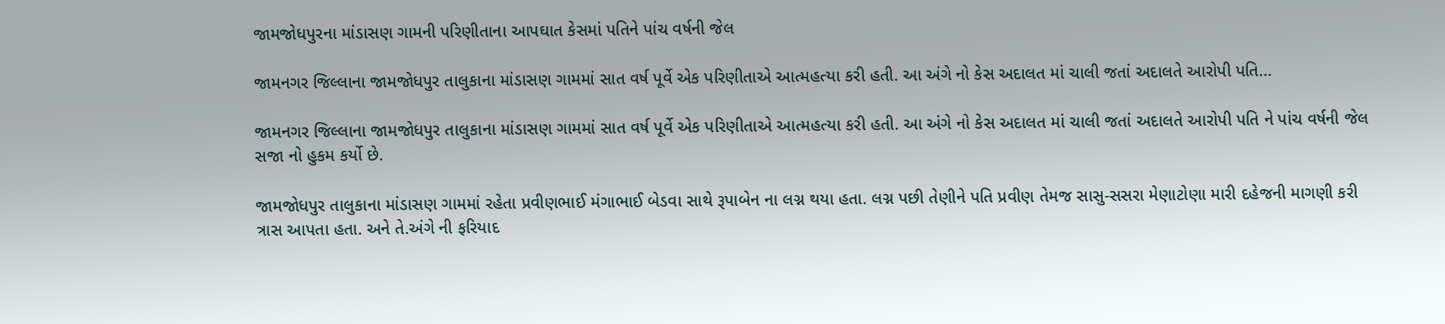જામજોધપુરના માંડાસણ ગામની પરિણીતાના આપઘાત કેસમાં પતિને પાંચ વર્ષની જેલ

જામનગર જિલ્લાના જામજોધપુર તાલુકાના માંડાસણ ગામમાં સાત વર્ષ પૂર્વે એક પરિણીતાએ આત્મહત્યા કરી હતી. આ અંગે નો કેસ અદાલત માં ચાલી જતાં અદાલતે આરોપી પતિ…

જામનગર જિલ્લાના જામજોધપુર તાલુકાના માંડાસણ ગામમાં સાત વર્ષ પૂર્વે એક પરિણીતાએ આત્મહત્યા કરી હતી. આ અંગે નો કેસ અદાલત માં ચાલી જતાં અદાલતે આરોપી પતિ ને પાંચ વર્ષની જેલ સજા નો હુકમ કર્યો છે.

જામજોધપુર તાલુકાના માંડાસણ ગામમાં રહેતા પ્રવીણભાઈ મંગાભાઈ બેડવા સાથે રૂપાબેન ના લગ્ન થયા હતા. લગ્ન પછી તેણીને પતિ પ્રવીણ તેમજ સાસુ-સસરા મેણાટોણા મારી દહેજની માગણી કરી ત્રાસ આપતા હતા. અને તે.અંગે ની ફરિયાદ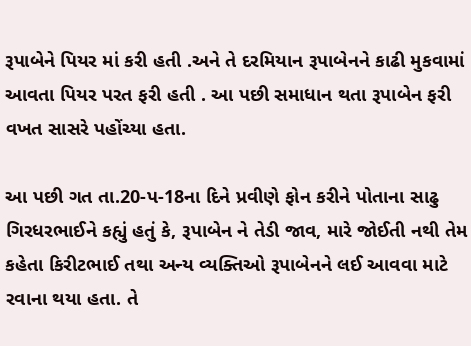રૂપાબેને પિયર માં કરી હતી .અને તે દરમિયાન રૂપાબેનને કાઢી મુકવામાં આવતા પિયર પરત ફરી હતી . આ પછી સમાધાન થતા રૂપાબેન ફરી વખત સાસરે પહોંચ્યા હતા.

આ પછી ગત તા.20-પ-18ના દિને પ્રવીણે ફોન કરીને પોતાના સાઢુ ગિરધરભાઈને કહ્યું હતું કે, રૂપાબેન ને તેડી જાવ, મારે જોઈતી નથી તેમ કહેતા કિરીટભાઈ તથા અન્ય વ્યક્તિઓ રૂપાબેનને લઈ આવવા માટે રવાના થયા હતા. તે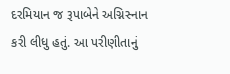દરમિયાન જ રૂપાબેને અગ્નિસ્નાન કરી લીધુ હતું. આ પરીણીતાનું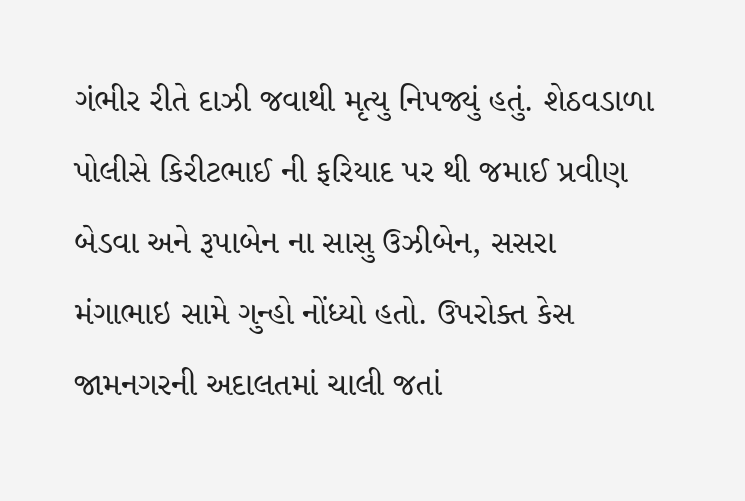ગંભીર રીતે દાઝી જવાથી મૃત્યુ નિપજ્યું હતું. શેઠવડાળા પોલીસે કિરીટભાઈ ની ફરિયાદ પર થી જમાઈ પ્રવીણ બેડવા અને રૂપાબેન ના સાસુ ઉઝીબેન, સસરા મંગાભાઇ સામે ગુન્હો નોંધ્યો હતો. ઉપરોક્ત કેસ જામનગરની અદાલતમાં ચાલી જતાં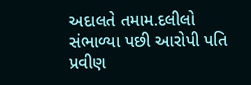અદાલતે તમામ.દલીલો સંભાળ્યા પછી આરોપી પતિ પ્રવીણ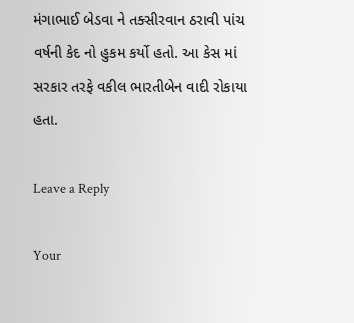મંગાભાઈ બેડવા ને તક્સીરવાન ઠરાવી પાંચ વર્ષની કેદ નો હુકમ કર્યો હતો. આ કેસ માં સરકાર તરફે વકીલ ભારતીબેન વાદી રોકાયા હતા.

Leave a Reply

Your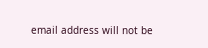email address will not be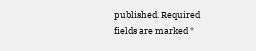published. Required fields are marked *